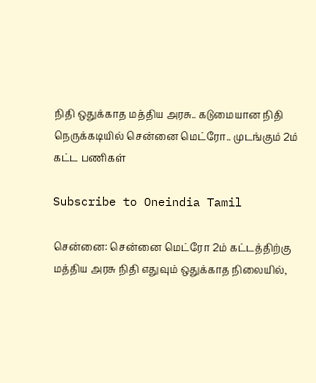நிதி ஒதுக்காத மத்திய அரசு.. கடுமையான நிதி நெருக்கடியில் சென்னை மெட்ரோ.. முடங்கும் 2ம் கட்ட பணிகள்

Subscribe to Oneindia Tamil

சென்னை: சென்னை மெட்ரோ 2ம் கட்டத்திற்கு மத்திய அரசு நிதி எதுவும் ஒதுக்காத நிலையில்,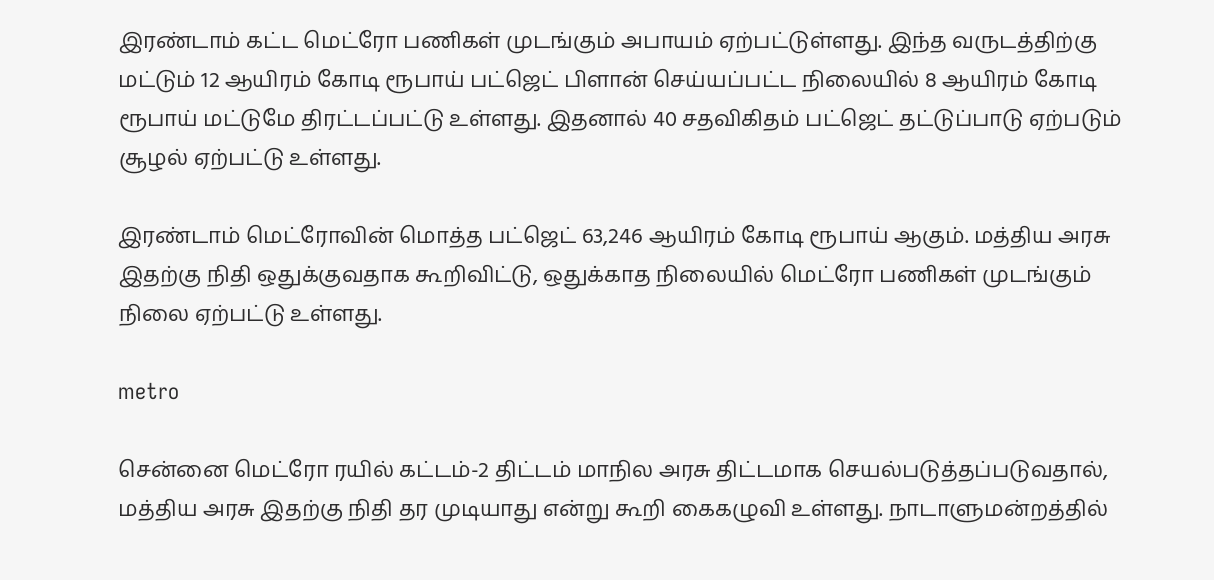இரண்டாம் கட்ட மெட்ரோ பணிகள் முடங்கும் அபாயம் ஏற்பட்டுள்ளது. இந்த வருடத்திற்கு மட்டும் 12 ஆயிரம் கோடி ரூபாய் பட்ஜெட் பிளான் செய்யப்பட்ட நிலையில் 8 ஆயிரம் கோடி ரூபாய் மட்டுமே திரட்டப்பட்டு உள்ளது. இதனால் 40 சதவிகிதம் பட்ஜெட் தட்டுப்பாடு ஏற்படும் சூழல் ஏற்பட்டு உள்ளது.

இரண்டாம் மெட்ரோவின் மொத்த பட்ஜெட் 63,246 ஆயிரம் கோடி ரூபாய் ஆகும். மத்திய அரசு இதற்கு நிதி ஒதுக்குவதாக கூறிவிட்டு, ஒதுக்காத நிலையில் மெட்ரோ பணிகள் முடங்கும் நிலை ஏற்பட்டு உள்ளது.

metro

சென்னை மெட்ரோ ரயில் கட்டம்-2 திட்டம் மாநில அரசு திட்டமாக செயல்படுத்தப்படுவதால், மத்திய அரசு இதற்கு நிதி தர முடியாது என்று கூறி கைகழுவி உள்ளது. நாடாளுமன்றத்தில்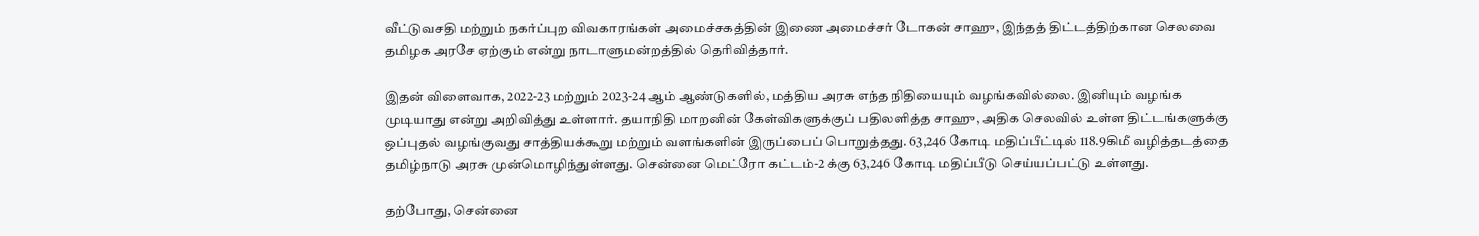வீட்டுவசதி மற்றும் நகர்ப்புற விவகாரங்கள் அமைச்சகத்தின் இணை அமைச்சர் டோகன் சாஹு, இந்தத் திட்டத்திற்கான செலவை தமிழக அரசே ஏற்கும் என்று நாடாளுமன்றத்தில் தெரிவித்தார்.

இதன் விளைவாக, 2022-23 மற்றும் 2023-24 ஆம் ஆண்டுகளில், மத்திய அரசு எந்த நிதியையும் வழங்கவில்லை. இனியும் வழங்க முடியாது என்று அறிவித்து உள்ளார். தயாநிதி மாறனின் கேள்விகளுக்குப் பதிலளித்த சாஹு, அதிக செலவில் உள்ள திட்டங்களுக்கு ஒப்புதல் வழங்குவது சாத்தியக்கூறு மற்றும் வளங்களின் இருப்பைப் பொறுத்தது. 63,246 கோடி மதிப்பீட்டில் 118.9கிமீ வழித்தடத்தை தமிழ்நாடு அரசு முன்மொழிந்துள்ளது. சென்னை மெட்ரோ கட்டம்-2 க்கு 63,246 கோடி மதிப்பீடு செய்யப்பட்டு உள்ளது.

தற்போது, சென்னை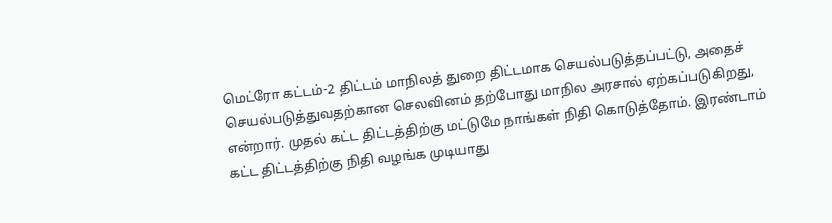மெட்ரோ கட்டம்-2 திட்டம் மாநிலத் துறை திட்டமாக செயல்படுத்தப்பட்டு, அதைச் செயல்படுத்துவதற்கான செலவினம் தற்போது மாநில அரசால் ஏற்கப்படுகிறது, என்றார். முதல் கட்ட திட்டத்திற்கு மட்டுமே நாங்கள் நிதி கொடுத்தோம். இரண்டாம் கட்ட திட்டத்திற்கு நிதி வழங்க முடியாது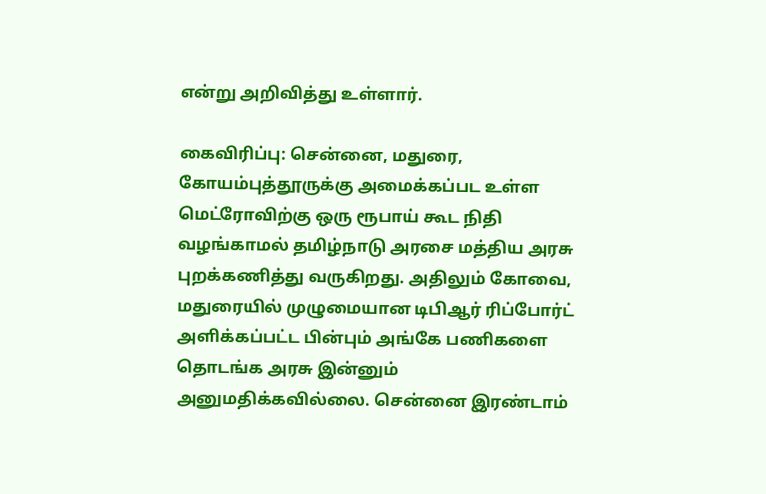என்று அறிவித்து உள்ளார்.

கைவிரிப்பு: சென்னை, மதுரை, கோயம்புத்தூருக்கு அமைக்கப்பட உள்ள மெட்ரோவிற்கு ஒரு ரூபாய் கூட நிதி வழங்காமல் தமிழ்நாடு அரசை மத்திய அரசு புறக்கணித்து வருகிறது. அதிலும் கோவை, மதுரையில் முழுமையான டிபிஆர் ரிப்போர்ட் அளிக்கப்பட்ட பின்பும் அங்கே பணிகளை தொடங்க அரசு இன்னும் அனுமதிக்கவில்லை. சென்னை இரண்டாம்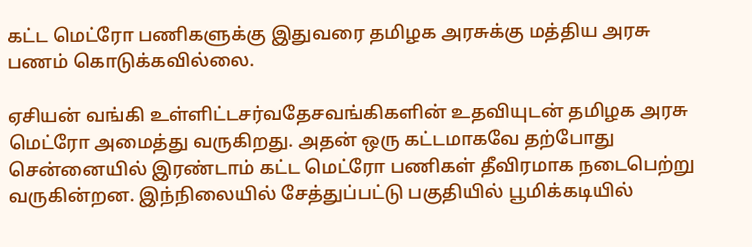கட்ட மெட்ரோ பணிகளுக்கு இதுவரை தமிழக அரசுக்கு மத்திய அரசு பணம் கொடுக்கவில்லை.

ஏசியன் வங்கி உள்ளிட்டசர்வதேசவங்கிகளின் உதவியுடன் தமிழக அரசு மெட்ரோ அமைத்து வருகிறது. அதன் ஒரு கட்டமாகவே தற்போது சென்னையில் இரண்டாம் கட்ட மெட்ரோ பணிகள் தீவிரமாக நடைபெற்று வருகின்றன. இந்நிலையில் சேத்துப்பட்டு பகுதியில் பூமிக்கடியில்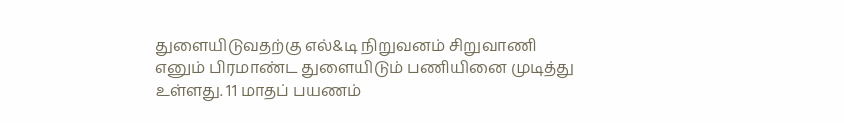துளையிடுவதற்கு எல்&டி நிறுவனம் சிறுவாணி எனும் பிரமாண்ட துளையிடும் பணியினை முடித்து உள்ளது. 11 மாதப் பயணம்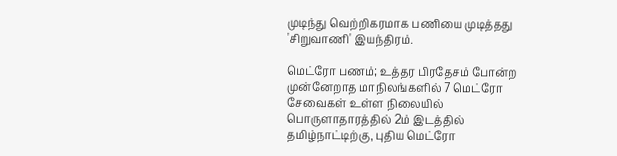முடிந்து வெற்றிகரமாக பணியை முடித்தது 'சிறுவாணி' இயந்திரம்.

மெட்ரோ பணம்; உத்தர பிரதேசம் போன்ற முன்னேறாத மாநிலங்களில் 7 மெட்ரோ சேவைகள் உள்ள நிலையில் பொருளாதாரத்தில் 2ம் இடத்தில் தமிழ்நாட்டிற்கு, புதிய மெட்ரோ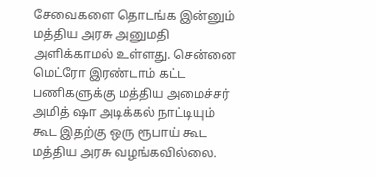சேவைகளை தொடங்க இன்னும் மத்திய அரசு அனுமதி அளிக்காமல் உள்ளது. சென்னை மெட்ரோ இரண்டாம் கட்ட பணிகளுக்கு மத்திய அமைச்சர் அமித் ஷா அடிக்கல் நாட்டியும் கூட இதற்கு ஒரு ரூபாய் கூட மத்திய அரசு வழங்கவில்லை.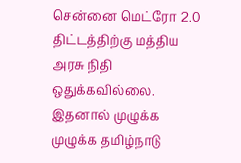சென்னை மெட்ரோ 2.0 திட்டத்திற்கு மத்திய அரசு நிதி ஒதுக்கவில்லை. இதனால் முழுக்க முழுக்க தமிழ்நாடு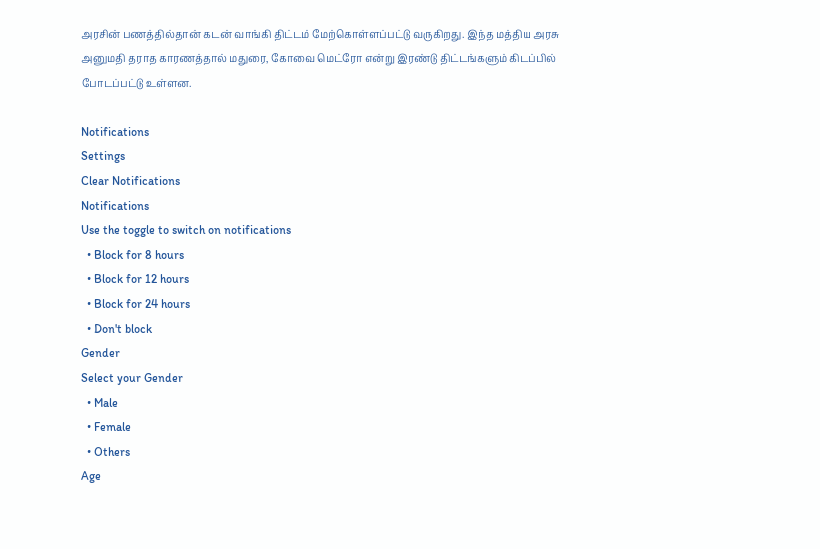அரசின் பணத்தில்தான் கடன் வாங்கி திட்டம் மேற்கொள்ளப்பட்டு வருகிறது. இந்த மத்திய அரசு அனுமதி தராத காரணத்தால் மதுரை, கோவை மெட்ரோ என்று இரண்டு திட்டங்களும் கிடப்பில் போடப்பட்டு உள்ளன.

Notifications
Settings
Clear Notifications
Notifications
Use the toggle to switch on notifications
  • Block for 8 hours
  • Block for 12 hours
  • Block for 24 hours
  • Don't block
Gender
Select your Gender
  • Male
  • Female
  • Others
Age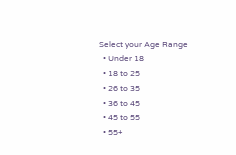Select your Age Range
  • Under 18
  • 18 to 25
  • 26 to 35
  • 36 to 45
  • 45 to 55
  • 55+